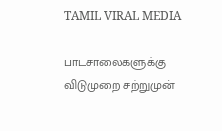TAMIL VIRAL MEDIA

பாடசாலைகளுக்கு விடுமுறை சற்றுமுன்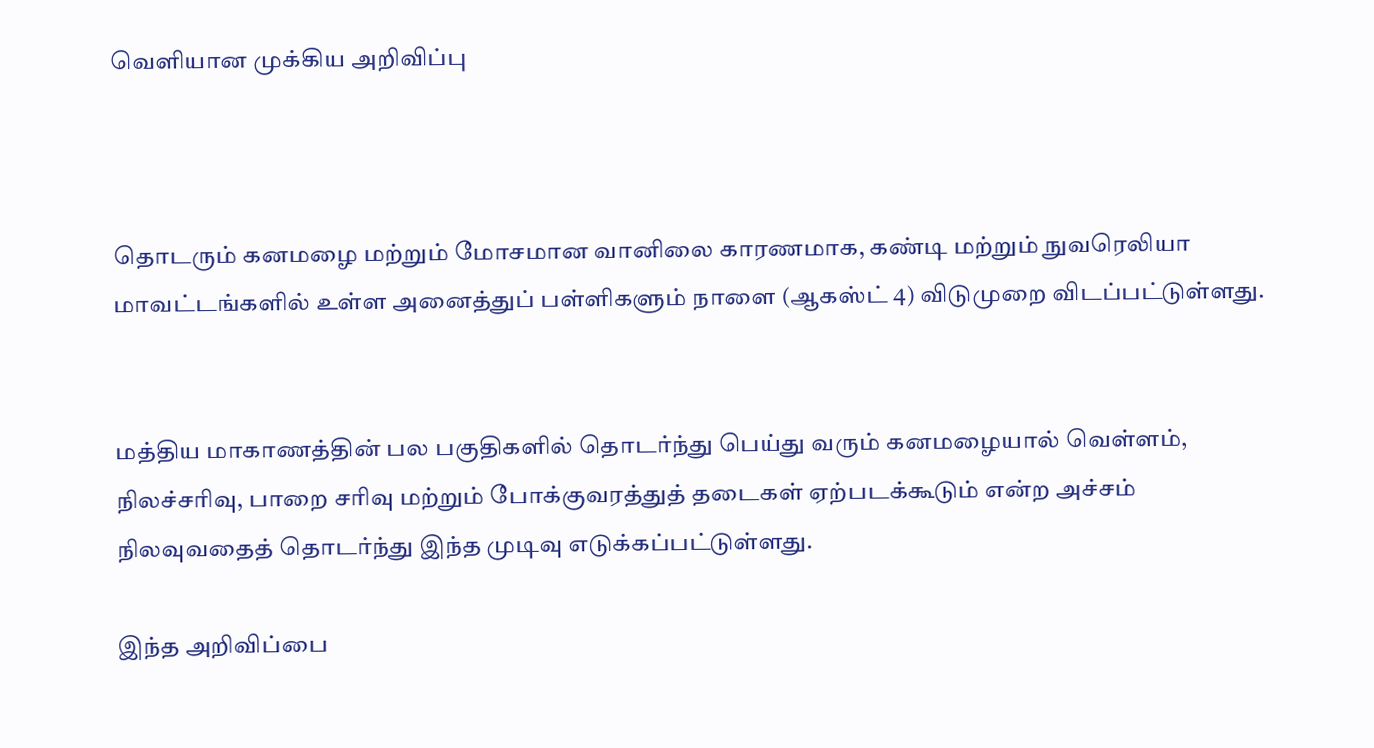வெளியான முக்கிய அறிவிப்பு



தொடரும் கனமழை மற்றும் மோசமான வானிலை காரணமாக, கண்டி மற்றும் நுவரெலியா மாவட்டங்களில் உள்ள அனைத்துப் பள்ளிகளும் நாளை (ஆகஸ்ட் 4) விடுமுறை விடப்பட்டுள்ளது.


மத்திய மாகாணத்தின் பல பகுதிகளில் தொடர்ந்து பெய்து வரும் கனமழையால் வெள்ளம், நிலச்சரிவு, பாறை சரிவு மற்றும் போக்குவரத்துத் தடைகள் ஏற்படக்கூடும் என்ற அச்சம் நிலவுவதைத் தொடர்ந்து இந்த முடிவு எடுக்கப்பட்டுள்ளது.

இந்த அறிவிப்பை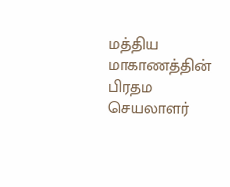மத்திய மாகாணத்தின் பிரதம செயலாளர்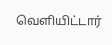வெளியிட்டார்